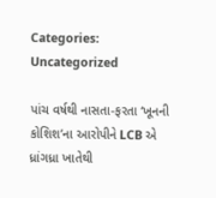Categories: Uncategorized

પાંચ વર્ષથી નાસતા-ફરતા ‘ખૂનની કોશિશ’ના આરોપીને LCB એ ધ્રાંગધ્રા ખાતેથી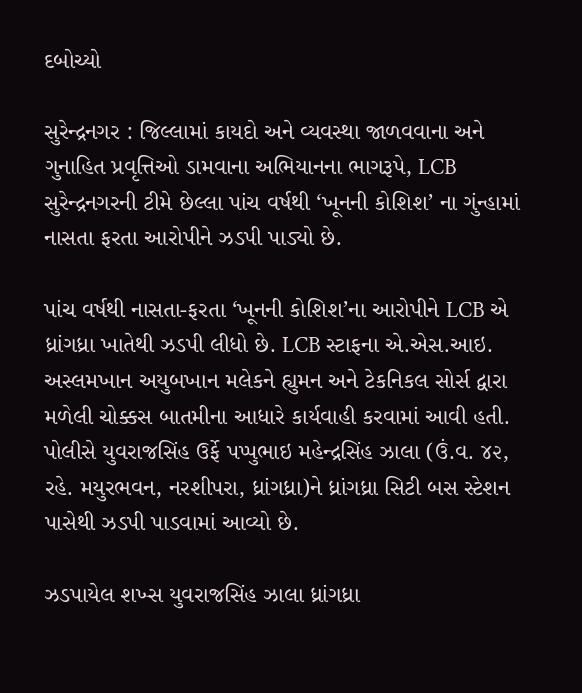દબોચ્યો

સુરેન્દ્રનગર : જિલ્લામાં કાયદો અને વ્યવસ્થા જાળવવાના અને ગુનાહિત પ્રવૃત્તિઓ ડામવાના અભિયાનના ભાગરૂપે, LCB સુરેન્દ્રનગરની ટીમે છેલ્લા પાંચ વર્ષથી ‘ખૂનની કોશિશ’ ના ગુંન્હામાં નાસતા ફરતા આરોપીને ઝડપી પાડ્યો છે.

પાંચ વર્ષથી નાસતા-ફરતા ‘ખૂનની કોશિશ’ના આરોપીને LCB એ ધ્રાંગધ્રા ખાતેથી ઝડપી લીધો છે. LCB સ્ટાફના એ.એસ.આઇ. અસ્લમખાન અયુબખાન મલેકને હ્યુમન અને ટેકનિકલ સોર્સ દ્વારા મળેલી ચોક્કસ બાતમીના આધારે કાર્યવાહી કરવામાં આવી હતી. પોલીસે યુવરાજસિંહ ઉર્ફે પપ્પુભાઇ મહેન્દ્રસિંહ ઝાલા (ઉં.વ. ૪૨, રહે. મયુરભવન, નરશીપરા, ધ્રાંગધ્રા)ને ધ્રાંગધ્રા સિટી બસ સ્ટેશન પાસેથી ઝડપી પાડવામાં આવ્યો છે.

ઝડપાયેલ શખ્સ યુવરાજસિંહ ઝાલા ધ્રાંગધ્રા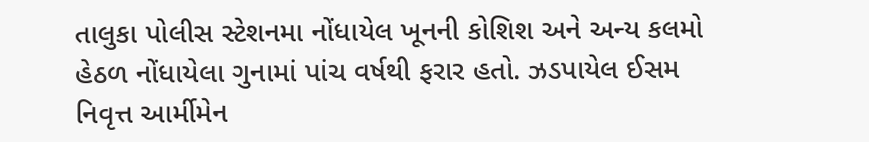તાલુકા પોલીસ સ્ટેશનમા નોંધાયેલ ખૂનની કોશિશ અને અન્ય કલમો હેઠળ નોંધાયેલા ગુનામાં પાંચ વર્ષથી ફરાર હતો. ઝડપાયેલ ઈસમ નિવૃત્ત આર્મીમેન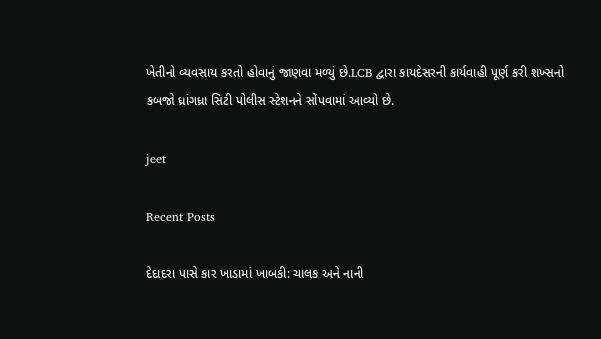ખેતીનો વ્યવસાય કરતો હોવાનું જાણવા મળ્યું છે.LCB દ્વારા કાયદેસરની કાર્યવાહી પૂર્ણ કરી શખ્સનો કબજો ધ્રાંગધ્રા સિટી પોલીસ સ્ટેશનને સોંપવામાં આવ્યો છે.

jeet

Recent Posts

દેદાદરા પાસે કાર ખાડામાં ખાબકી: ચાલક અને નાની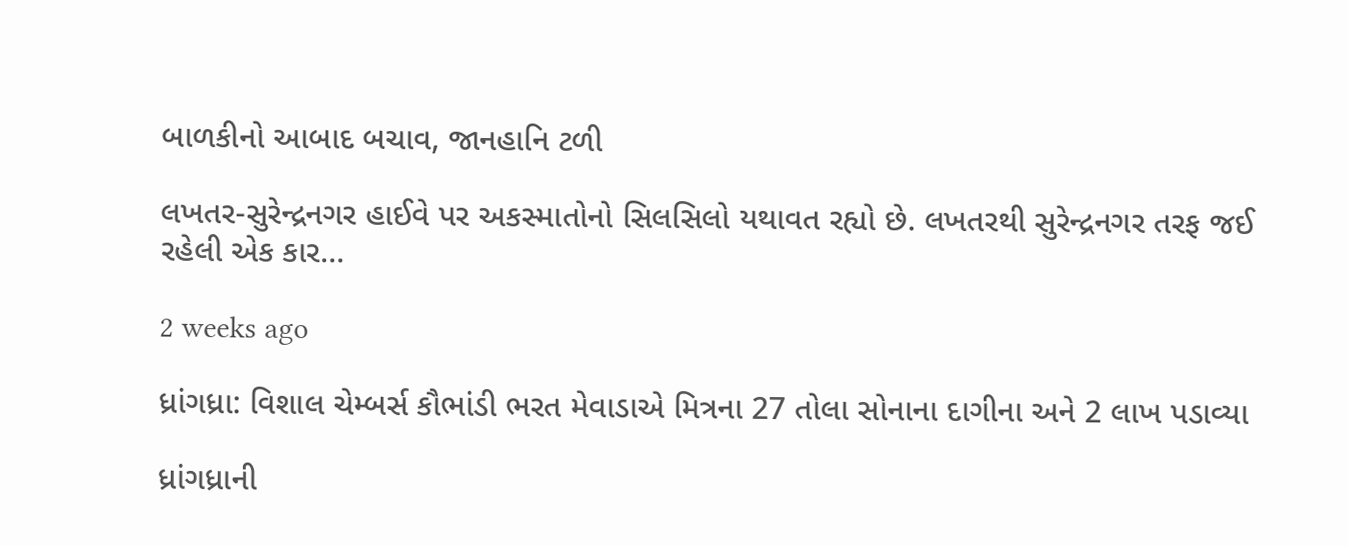બાળકીનો આબાદ બચાવ, જાનહાનિ ટળી

લખતર-સુરેન્દ્રનગર હાઈવે પર અકસ્માતોનો સિલસિલો યથાવત રહ્યો છે. લખતરથી સુરેન્દ્રનગર તરફ જઈ રહેલી એક કાર…

2 weeks ago

ધ્રાંગધ્રા: વિશાલ ચેમ્બર્સ કૌભાંડી ભરત મેવાડાએ મિત્રના 27 તોલા સોનાના દાગીના અને 2 લાખ પડાવ્યા

ધ્રાંગધ્રાની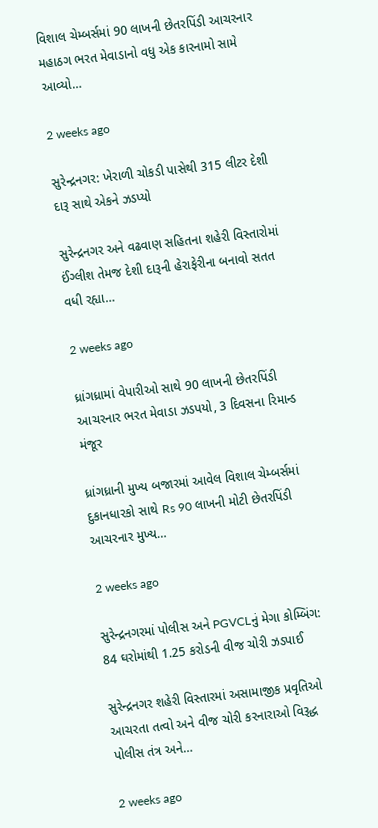વિશાલ ચેમ્બર્સમાં 90 લાખની છેતરપિંડી આચરનાર મહાઠગ ભરત મેવાડાનો વધુ એક કારનામો સામે આવ્યો…

2 weeks ago

સુરેન્દ્રનગર: ખેરાળી ચોકડી પાસેથી 315 લીટર દેશી દારૂ સાથે એકને ઝડપ્યો

સુરેન્દ્રનગર અને વઢવાણ સહિતના શહેરી વિસ્તારોમાં ઈંગ્લીશ તેમજ દેશી દારૂની હેરાફેરીના બનાવો સતત વધી રહ્યા…

2 weeks ago

ધ્રાંગધ્રામાં વેપારીઓ સાથે 90 લાખની છેતરપિંડી આચરનાર ભરત મેવાડા ઝડપયો, 3 દિવસના રિમાન્ડ મંજૂર

ધ્રાંગધ્રાની મુખ્ય બજારમાં આવેલ વિશાલ ચેમ્બર્સમાં દુકાનધારકો સાથે Rs 90 લાખની મોટી છેતરપિંડી આચરનાર મુખ્ય…

2 weeks ago

સુરેન્દ્રનગરમાં પોલીસ અને PGVCLનું મેગા કોમ્બિંગ: 84 ઘરોમાંથી 1.25 કરોડની વીજ ચોરી ઝડપાઈ

સુરેન્દ્રનગર શહેરી વિસ્તારમાં અસામાજીક પ્રવૃતિઓ આચરતા તત્વો અને વીજ ચોરી કરનારાઓ વિરૂદ્ધ પોલીસ તંત્ર અને…

2 weeks ago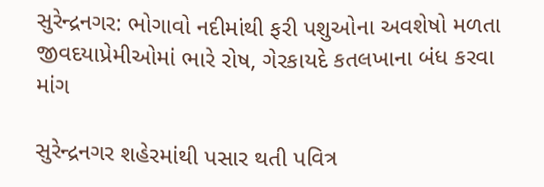સુરેન્દ્રનગર: ભોગાવો નદીમાંથી ફરી પશુઓના અવશેષો મળતા જીવદયાપ્રેમીઓમાં ભારે રોષ, ગેરકાયદે કતલખાના બંધ કરવા માંગ

સુરેન્દ્રનગર શહેરમાંથી પસાર થતી પવિત્ર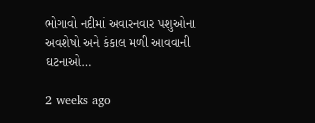ભોગાવો નદીમાં અવારનવાર પશુઓના અવશેષો અને કંકાલ મળી આવવાની ઘટનાઓ…

2 weeks ago